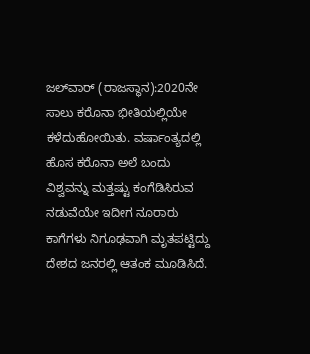ಜಲ್‌ವಾರ್‌ (ರಾಜಸ್ಥಾನ):2020ನೇ ಸಾಲು ಕರೊನಾ ಭೀತಿಯಲ್ಲಿಯೇ ಕಳೆದುಹೋಯಿತು. ವರ್ಷಾಂತ್ಯದಲ್ಲಿ ಹೊಸ ಕರೊನಾ ಅಲೆ ಬಂದು ವಿಶ್ವವನ್ನು ಮತ್ತಷ್ಟು ಕಂಗೆಡಿಸಿರುವ ನಡುವೆಯೇ ಇದೀಗ ನೂರಾರು ಕಾಗೆಗಳು ನಿಗೂಢವಾಗಿ ಮೃತಪಟ್ಟಿದ್ದು ದೇಶದ ಜನರಲ್ಲಿ ಆತಂಕ ಮೂಡಿಸಿದೆ.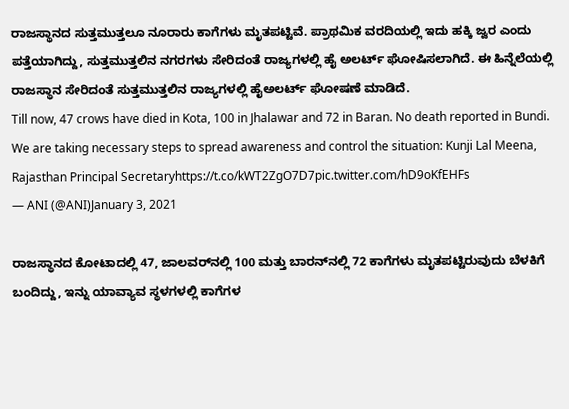ರಾಜಸ್ಥಾನದ ಸುತ್ತಮುತ್ತಲೂ ನೂರಾರು ಕಾಗೆಗಳು ಮೃತಪಟ್ಟಿವೆ. ಪ್ರಾಥಮಿಕ ವರದಿಯಲ್ಲಿ ಇದು ಹಕ್ಕಿ ಜ್ವರ ಎಂದು ಪತ್ತೆಯಾಗಿದ್ದು, ಸುತ್ತಮುತ್ತಲಿನ ನಗರಗಳು ಸೇರಿದಂತೆ ರಾಜ್ಯಗಳಲ್ಲಿ ಹೈ ಅಲರ್ಟ್ ಘೋಷಿಸಲಾಗಿದೆ. ಈ ಹಿನ್ನೆಲೆಯಲ್ಲಿ ರಾಜಸ್ಥಾನ ಸೇರಿದಂತೆ ಸುತ್ತಮುತ್ತಲಿನ ರಾಜ್ಯಗಳಲ್ಲಿ ಹೈಅಲರ್ಟ್‌ ಘೋಷಣೆ ಮಾಡಿದೆ.
Till now, 47 crows have died in Kota, 100 in Jhalawar and 72 in Baran. No death reported in Bundi. We are taking necessary steps to spread awareness and control the situation: Kunji Lal Meena, Rajasthan Principal Secretaryhttps://t.co/kWT2ZgO7D7pic.twitter.com/hD9oKfEHFs
— ANI (@ANI)January 3, 2021

ರಾಜಸ್ಥಾನದ ಕೋಟಾದಲ್ಲಿ 47, ಜಾಲವರ್‌ನಲ್ಲಿ 100 ಮತ್ತು ಬಾರನ್‌ನಲ್ಲಿ 72 ಕಾಗೆಗಳು ಮೃತಪಟ್ಟಿರುವುದು ಬೆಳಕಿಗೆ ಬಂದಿದ್ದು, ಇನ್ನು ಯಾವ್ಯಾವ ಸ್ಥಳಗಳಲ್ಲಿ ಕಾಗೆಗಳ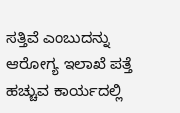ಸತ್ತಿವೆ ಎಂಬುದನ್ನು ಆರೋಗ್ಯ ಇಲಾಖೆ ಪತ್ತೆ ಹಚ್ಚುವ ಕಾರ್ಯದಲ್ಲಿ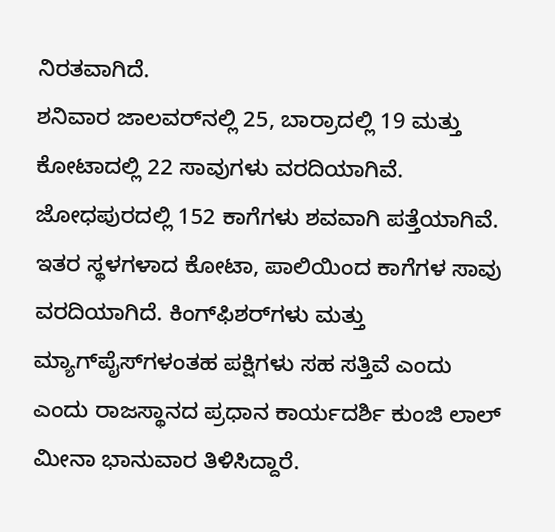ನಿರತವಾಗಿದೆ.
ಶನಿವಾರ ಜಾಲವರ್‌ನಲ್ಲಿ 25, ಬಾರ್ರಾದಲ್ಲಿ 19 ಮತ್ತು ಕೋಟಾದಲ್ಲಿ 22 ಸಾವುಗಳು ವರದಿಯಾಗಿವೆ. ಜೋಧಪುರದಲ್ಲಿ 152 ಕಾಗೆಗಳು ಶವವಾಗಿ ಪತ್ತೆಯಾಗಿವೆ. ಇತರ ಸ್ಥಳಗಳಾದ ಕೋಟಾ, ಪಾಲಿಯಿಂದ ಕಾಗೆಗಳ ಸಾವು ವರದಿಯಾಗಿದೆ. ಕಿಂಗ್‌ಫಿಶರ್‌ಗಳು ಮತ್ತು ಮ್ಯಾಗ್‌ಪೈಸ್‌ಗಳಂತಹ ಪಕ್ಷಿಗಳು ಸಹ ಸತ್ತಿವೆ ಎಂದು ಎಂದು ರಾಜಸ್ಥಾನದ ಪ್ರಧಾನ ಕಾರ್ಯದರ್ಶಿ ಕುಂಜಿ ಲಾಲ್ ಮೀನಾ ಭಾನುವಾರ ತಿಳಿಸಿದ್ದಾರೆ.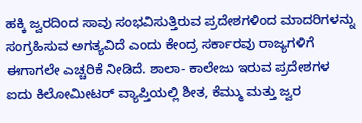ಹಕ್ಕಿ ಜ್ವರದಿಂದ ಸಾವು ಸಂಭವಿಸುತ್ತಿರುವ ಪ್ರದೇಶಗಳಿಂದ ಮಾದರಿಗಳನ್ನು ಸಂಗ್ರಹಿಸುವ ಅಗತ್ಯವಿದೆ ಎಂದು ಕೇಂದ್ರ ಸರ್ಕಾರವು ರಾಜ್ಯಗಳಿಗೆ ಈಗಾಗಲೇ ಎಚ್ಚರಿಕೆ ನೀಡಿದೆ. ಶಾಲಾ- ಕಾಲೇಜು ಇರುವ ಪ್ರದೇಶಗಳ ಐದು ಕಿಲೋಮೀಟರ್ ವ್ಯಾಪ್ತಿಯಲ್ಲಿ ಶೀತ, ಕೆಮ್ಮು ಮತ್ತು ಜ್ವರ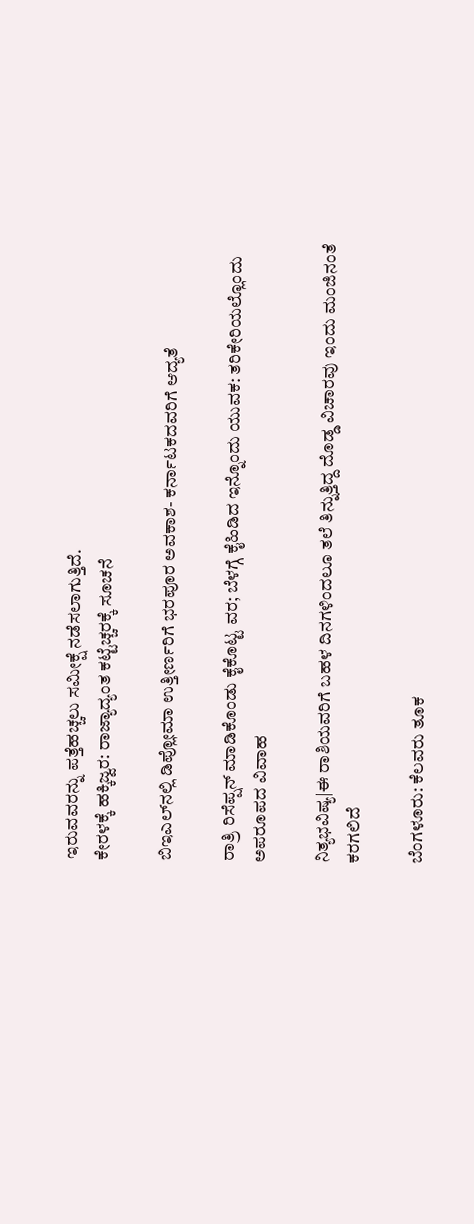ಇರುವವರನ್ನು ಪತ್ತೆಹಚ್ಚಲು ಸಮೀಕ್ಷೆ ನಡೆಸಲಾಗುತ್ತಿದೆ.
ಕೇರಳಕ್ಕೆ ಹಕ್ಕಿಜ್ವರ: ರಾಜ್ಯಾದ್ಯಂತ ಕಟ್ಟೆಚ್ಚರಕ್ಕೆ ಸೂಚನೆ

ಬಿಇಎಲ್‍ನಲ್ಲಿ ಡಿಪ್ಲೋಮಾ ಉತ್ತೀರ್ಣರಿಗೆ ಭರಪೂರ ಅವಕಾಶ- ಕರ್ನಾಟಕದವರಿಗೆ ಆದ್ಯತೆ

ರಾತ್ರಿ ರಿಸೆಪ್ಷನ್‌ ಮಾಡಿಕೊಂಡು ಕೈಕೊಟ್ಟ ವರ; ಬೆಳಗ್ಗೆ ಕೈಹಿಡಿದ ಇನ್ನೊಂದು ಯುವಕ: ತರಿಕೇರಿಯಲ್ಲೊಂದು ಅಪರೂಪದ ವಿವಾಹ

ನಿತ್ಯಭವಿಷ್ಯ|ಈ ರಾಶಿಯವರಿಗೆ ಬಹಳ ದಿನಗಳಿಂದಲೂ ತಲೆ ತಿನ್ನುತ್ತಿದ್ದ ದೊಡ್ಡ ವಿಚಾರವು ಇಂದು ಮಂಜಿನಂತೆ ಕರಗಲಿದೆ

ಬೆಂಗಳೂರು: ಕೆಲವರು ತೂಕ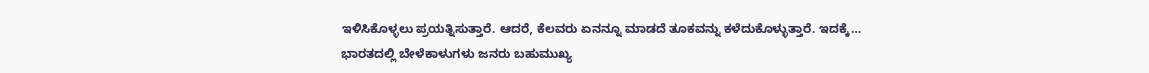ಇಳಿಸಿಕೊಳ್ಳಲು ಪ್ರಯತ್ನಿಸುತ್ತಾರೆ. ಆದರೆ, ಕೆಲವರು ಏನನ್ನೂ ಮಾಡದೆ ತೂಕವನ್ನು ಕಳೆದುಕೊಳ್ಳುತ್ತಾರೆ. ಇದಕ್ಕೆ…
ಭಾರತದಲ್ಲಿ ಬೇಳೆಕಾಳುಗಳು ಜನರು ಬಹುಮುಖ್ಯ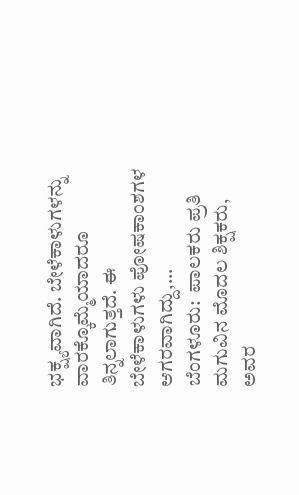ಭಕ್ಷ್ಯವಾಗಿದೆ. ಬೇಳೆಕಾಳುಗಳನ್ನು ವಾರಕ್ಕೊಮ್ಮೆಯಾದರೂ ತಿನ್ನಲಾಗುತ್ತದೆ. ಈ ಬೇಳೆಕಾಳುಗಳು ಪೋಷಕಾಂಶಗಳ ಆಗರವಾಗಿದ್ದು,…
ಬೆಂಗಳೂರು:  ಪಾಲಕರು ಪ್ರತಿ ಮಗುವಿನ ಮೊದಲ ಶಿಕ್ಷಕರು, ಅವರ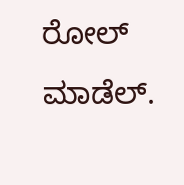ರೋಲ್ ಮಾಡೆಲ್.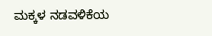ಮಕ್ಕಳ ನಡವಳಿಕೆಯ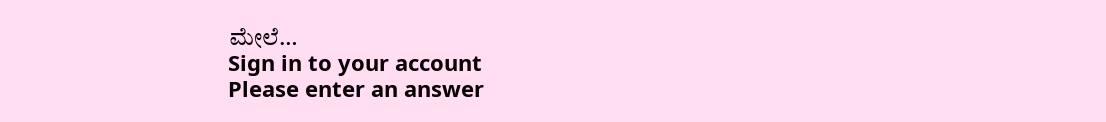ಮೇಲೆ…
Sign in to your account
Please enter an answer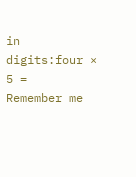in digits:four × 5 =
Remember me